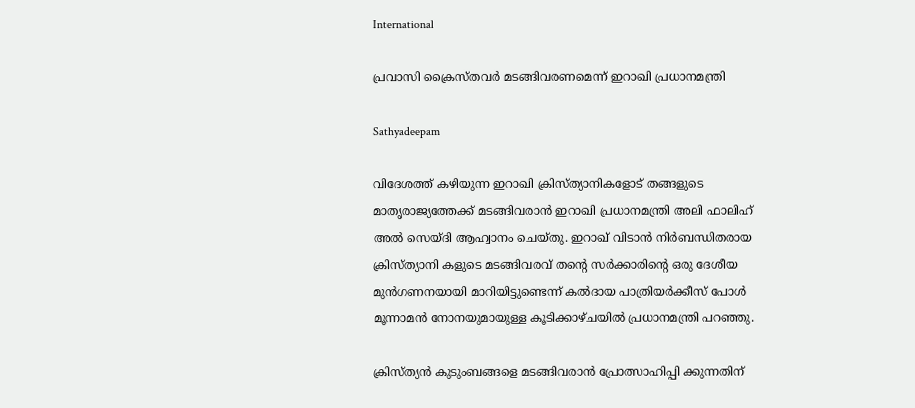International

പ്രവാസി ക്രൈസ്തവര്‍ മടങ്ങിവരണമെന്ന് ഇറാഖി പ്രധാനമന്ത്രി

Sathyadeepam

വിദേശത്ത് കഴിയുന്ന ഇറാഖി ക്രിസ്ത്യാനികളോട് തങ്ങളുടെ മാതൃരാജ്യത്തേക്ക് മടങ്ങിവരാന്‍ ഇറാഖി പ്രധാനമന്ത്രി അലി ഫാലിഹ് അല്‍ സെയ്ദി ആഹ്വാനം ചെയ്തു. ഇറാഖ് വിടാന്‍ നിര്‍ബന്ധിതരായ ക്രിസ്ത്യാനി കളുടെ മടങ്ങിവരവ് തന്റെ സര്‍ക്കാരിന്റെ ഒരു ദേശീയ മുന്‍ഗണനയായി മാറിയിട്ടുണ്ടെന്ന് കല്‍ദായ പാത്രിയര്‍ക്കീസ് പോള്‍ മൂന്നാമന്‍ നോനയുമായുള്ള കൂടിക്കാഴ്ചയില്‍ പ്രധാനമന്ത്രി പറഞ്ഞു.

ക്രിസ്ത്യന്‍ കുടുംബങ്ങളെ മടങ്ങിവരാന്‍ പ്രോത്സാഹിപ്പി ക്കുന്നതിന്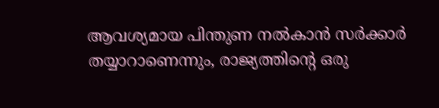ആവശ്യമായ പിന്തുണ നല്‍കാന്‍ സര്‍ക്കാര്‍ തയ്യാറാണെന്നും, രാജ്യത്തിന്റെ ഒരു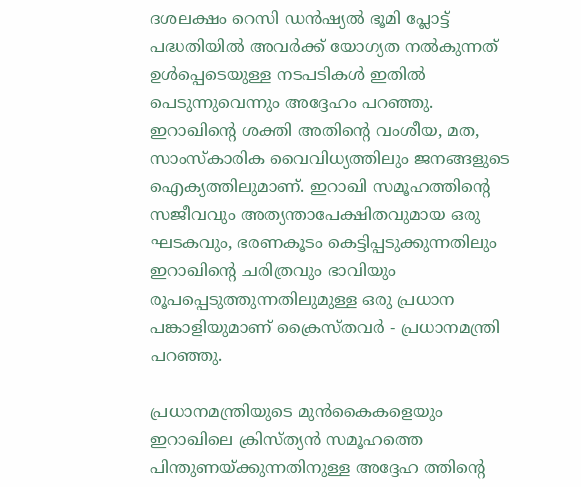ദശലക്ഷം റെസി ഡന്‍ഷ്യല്‍ ഭൂമി പ്ലോട്ട് പദ്ധതിയില്‍ അവര്‍ക്ക് യോഗ്യത നല്‍കുന്നത് ഉള്‍പ്പെടെയുള്ള നടപടികള്‍ ഇതില്‍ പെടുന്നുവെന്നും അദ്ദേഹം പറഞ്ഞു. ഇറാഖിന്റെ ശക്തി അതിന്റെ വംശീയ, മത, സാംസ്‌കാരിക വൈവിധ്യത്തിലും ജനങ്ങളുടെ ഐക്യത്തിലുമാണ്. ഇറാഖി സമൂഹത്തിന്റെ സജീവവും അത്യന്താപേക്ഷിതവുമായ ഒരു ഘടകവും, ഭരണകൂടം കെട്ടിപ്പടുക്കുന്നതിലും ഇറാഖിന്റെ ചരിത്രവും ഭാവിയും രൂപപ്പെടുത്തുന്നതിലുമുള്ള ഒരു പ്രധാന പങ്കാളിയുമാണ് ക്രൈസ്തവര്‍ - പ്രധാനമന്ത്രി പറഞ്ഞു.

പ്രധാനമന്ത്രിയുടെ മുന്‍കൈകളെയും ഇറാഖിലെ ക്രിസ്ത്യന്‍ സമൂഹത്തെ പിന്തുണയ്ക്കുന്നതിനുള്ള അദ്ദേഹ ത്തിന്റെ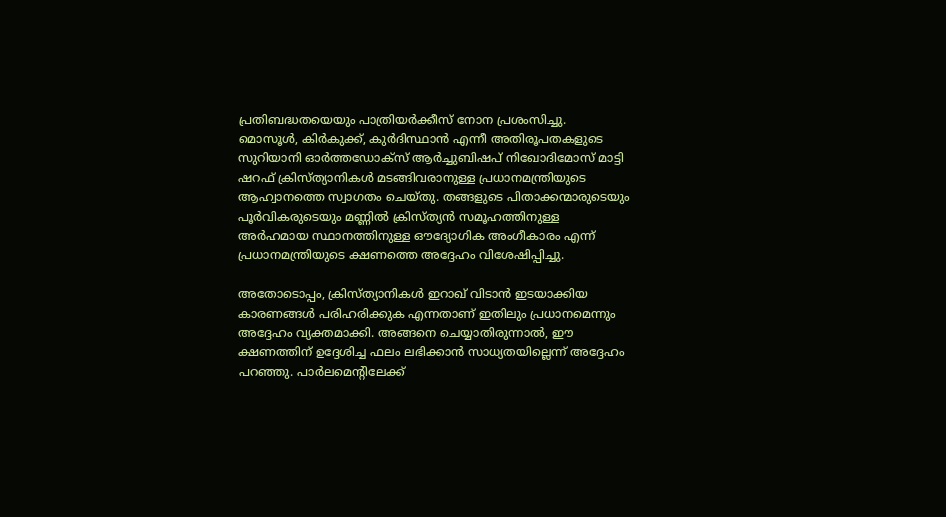പ്രതിബദ്ധതയെയും പാത്രിയര്‍ക്കീസ് നോന പ്രശംസിച്ചു. മൊസൂള്‍, കിര്‍കുക്ക്, കുര്‍ദിസ്ഥാന്‍ എന്നീ അതിരൂപതകളുടെ സുറിയാനി ഓര്‍ത്തഡോക്‌സ് ആർച്ചുബിഷപ് നിഖോദിമോസ് മാട്ടി ഷറഫ് ക്രിസ്ത്യാനികള്‍ മടങ്ങിവരാനുള്ള പ്രധാനമന്ത്രിയുടെ ആഹ്വാനത്തെ സ്വാഗതം ചെയ്തു. തങ്ങളുടെ പിതാക്കന്മാരുടെയും പൂർവികരുടെയും മണ്ണില്‍ ക്രിസ്ത്യന്‍ സമൂഹത്തിനുള്ള അര്‍ഹമായ സ്ഥാനത്തിനുള്ള ഔദ്യോഗിക അംഗീകാരം എന്ന് പ്രധാനമന്ത്രിയുടെ ക്ഷണത്തെ അദ്ദേഹം വിശേഷിപ്പിച്ചു.

അതോടൊപ്പം, ക്രിസ്ത്യാനികള്‍ ഇറാഖ് വിടാന്‍ ഇടയാക്കിയ കാരണങ്ങള്‍ പരിഹരിക്കുക എന്നതാണ് ഇതിലും പ്രധാനമെന്നും അദ്ദേഹം വ്യക്തമാക്കി. അങ്ങനെ ചെയ്യാതിരുന്നാല്‍, ഈ ക്ഷണത്തിന് ഉദ്ദേശിച്ച ഫലം ലഭിക്കാന്‍ സാധ്യതയില്ലെന്ന് അദ്ദേഹം പറഞ്ഞു. പാര്‍ലമെന്റിലേക്ക്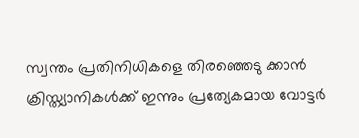സ്വന്തം പ്രതിനിധികളെ തിരഞ്ഞെടു ക്കാന്‍ ക്രിസ്ത്യാനികള്‍ക്ക് ഇന്നും പ്രത്യേകമായ വോട്ടര്‍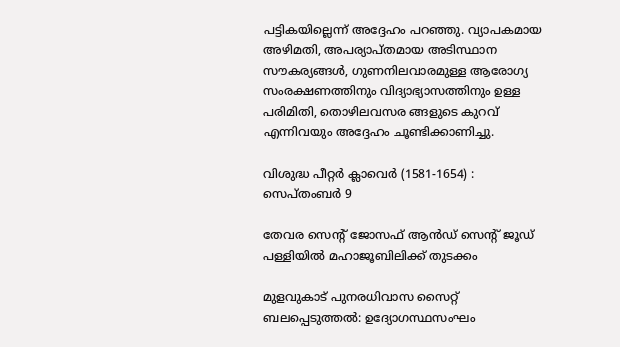പട്ടികയില്ലെന്ന് അദ്ദേഹം പറഞ്ഞു. വ്യാപകമായ അഴിമതി, അപര്യാപ്തമായ അടിസ്ഥാന സൗകര്യങ്ങള്‍, ഗുണനിലവാരമുള്ള ആരോഗ്യ സംരക്ഷണത്തിനും വിദ്യാഭ്യാസത്തിനും ഉള്ള പരിമിതി, തൊഴിലവസര ങ്ങളുടെ കുറവ് എന്നിവയും അദ്ദേഹം ചൂണ്ടിക്കാണിച്ചു.

വിശുദ്ധ പീറ്റര്‍ ക്ലാവെര്‍ (1581-1654) : സെപ്തംബര്‍ 9

തേവര സെന്റ് ജോസഫ് ആൻഡ് സെന്റ് ജൂഡ് പള്ളിയിൽ മഹാജൂബിലിക്ക് തുടക്കം

മുളവുകാട് പുനരധിവാസ സൈറ്റ് ബലപ്പെടുത്തൽ: ഉദ്യോഗസ്ഥസംഘം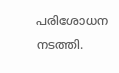പരിശോധന നടത്തി.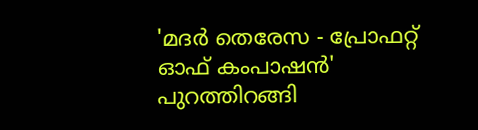'മദർ തെരേസ - പ്രോഫറ്റ് ഓഫ് കംപാഷൻ' പുറത്തിറങ്ങി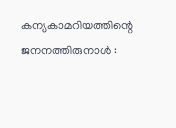കന്യകാമറിയത്തിന്റെ ജനനത്തിരുനാള്‍ :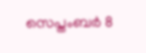സെപ്തംബര്‍ 8